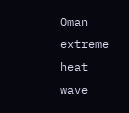Oman extreme heat wave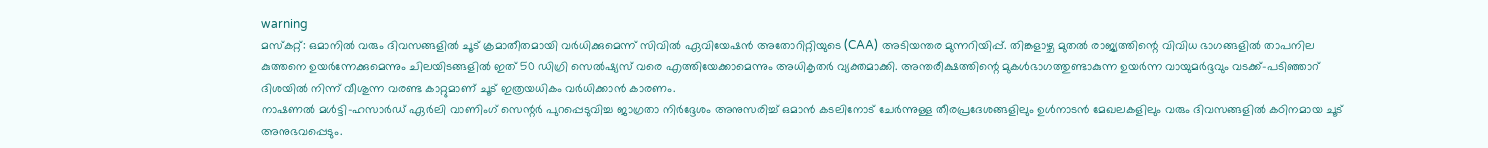warning
മസ്കറ്റ്: ഒമാനിൽ വരും ദിവസങ്ങളിൽ ചൂട് ക്രമാതീതമായി വർധിക്കുമെന്ന് സിവിൽ ഏവിയേഷൻ അതോറിറ്റിയുടെ (CAA) അടിയന്തര മുന്നറിയിപ്പ്. തിങ്കളാഴ്ച മുതൽ രാജ്യത്തിന്റെ വിവിധ ഭാഗങ്ങളിൽ താപനില കുത്തനെ ഉയർന്നേക്കുമെന്നും ചിലയിടങ്ങളിൽ ഇത് 50 ഡിഗ്രി സെൽഷ്യസ് വരെ എത്തിയേക്കാമെന്നും അധികൃതർ വ്യക്തമാക്കി. അന്തരീക്ഷത്തിന്റെ മുകൾഭാഗത്തുണ്ടാകുന്ന ഉയർന്ന വായുമർദ്ദവും വടക്ക്-പടിഞ്ഞാറ് ദിശയിൽ നിന്ന് വീശുന്ന വരണ്ട കാറ്റുമാണ് ചൂട് ഇത്രയധികം വർധിക്കാൻ കാരണം.
നാഷണൽ മൾട്ടി-ഹസാർഡ് ഏർലി വാണിംഗ് സെന്റർ പുറപ്പെടുവിച്ച ജാഗ്രതാ നിർദ്ദേശം അനുസരിച്ച് ഒമാൻ കടലിനോട് ചേർന്നുള്ള തീരപ്രദേശങ്ങളിലും ഉൾനാടൻ മേഖലകളിലും വരും ദിവസങ്ങളിൽ കഠിനമായ ചൂട് അനുഭവപ്പെടും.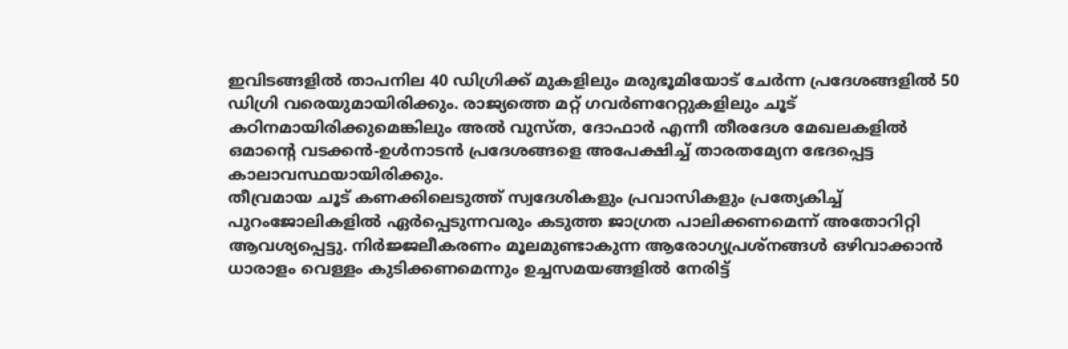ഇവിടങ്ങളിൽ താപനില 40 ഡിഗ്രിക്ക് മുകളിലും മരുഭൂമിയോട് ചേർന്ന പ്രദേശങ്ങളിൽ 50 ഡിഗ്രി വരെയുമായിരിക്കും. രാജ്യത്തെ മറ്റ് ഗവർണറേറ്റുകളിലും ചൂട് കഠിനമായിരിക്കുമെങ്കിലും അൽ വുസ്ത, ദോഫാർ എന്നീ തീരദേശ മേഖലകളിൽ ഒമാന്റെ വടക്കൻ-ഉൾനാടൻ പ്രദേശങ്ങളെ അപേക്ഷിച്ച് താരതമ്യേന ഭേദപ്പെട്ട കാലാവസ്ഥയായിരിക്കും.
തീവ്രമായ ചൂട് കണക്കിലെടുത്ത് സ്വദേശികളും പ്രവാസികളും പ്രത്യേകിച്ച് പുറംജോലികളിൽ ഏർപ്പെടുന്നവരും കടുത്ത ജാഗ്രത പാലിക്കണമെന്ന് അതോറിറ്റി ആവശ്യപ്പെട്ടു. നിർജ്ജലീകരണം മൂലമുണ്ടാകുന്ന ആരോഗ്യപ്രശ്നങ്ങൾ ഒഴിവാക്കാൻ ധാരാളം വെള്ളം കുടിക്കണമെന്നും ഉച്ചസമയങ്ങളിൽ നേരിട്ട്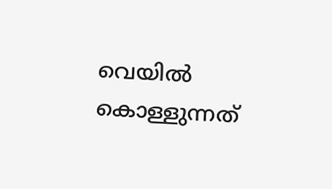വെയിൽ കൊള്ളുന്നത്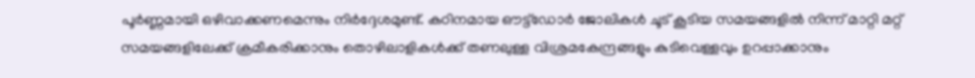പൂർണ്ണമായി ഒഴിവാക്കണമെന്നും നിർദ്ദേശമുണ്ട്. കഠിനമായ ഔട്ട്ഡോർ ജോലികൾ ചൂട് കൂടിയ സമയങ്ങളിൽ നിന്ന് മാറ്റി മറ്റ് സമയങ്ങളിലേക്ക് ക്രമീകരിക്കാനും തൊഴിലാളികൾക്ക് തണലുള്ള വിശ്രമകേന്ദ്രങ്ങളും കുടിവെള്ളവും ഉറപ്പാക്കാനും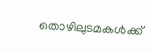തൊഴിലുടമകൾക്ക്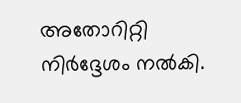അതോറിറ്റി നിർദ്ദേശം നൽകി.